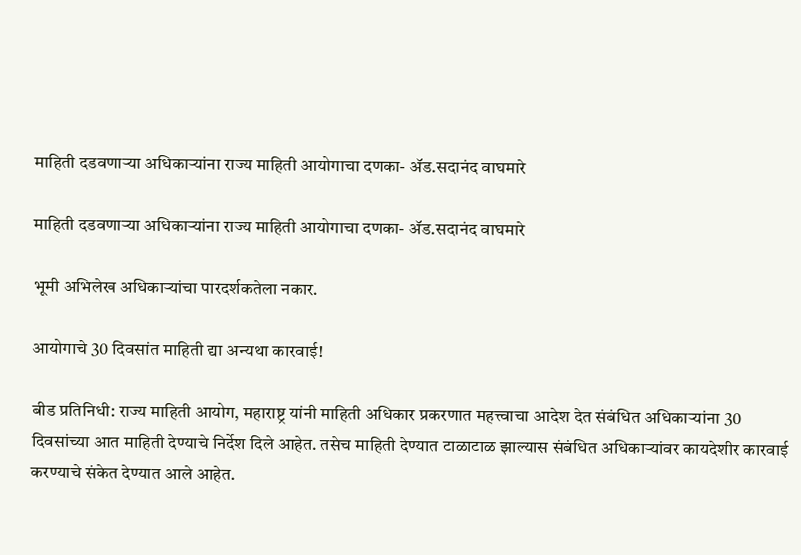माहिती दडवणाऱ्या अधिकाऱ्यांना राज्य माहिती आयोगाचा दणका- ॲड.सदानंद वाघमारे

माहिती दडवणाऱ्या अधिकाऱ्यांना राज्य माहिती आयोगाचा दणका- ॲड.सदानंद वाघमारे

भूमी अभिलेख अधिकाऱ्यांचा पारदर्शकतेला नकार.

आयोगाचे 30 दिवसांत माहिती द्या अन्यथा कारवाई!

बीड प्रतिनिधी: राज्य माहिती आयोग, महाराष्ट्र यांनी माहिती अधिकार प्रकरणात महत्त्वाचा आदेश देत संबंधित अधिकाऱ्यांना 30 दिवसांच्या आत माहिती देण्याचे निर्देश दिले आहेत. तसेच माहिती देण्यात टाळाटाळ झाल्यास संबंधित अधिकाऱ्यांवर कायदेशीर कारवाई करण्याचे संकेत देण्यात आले आहेत.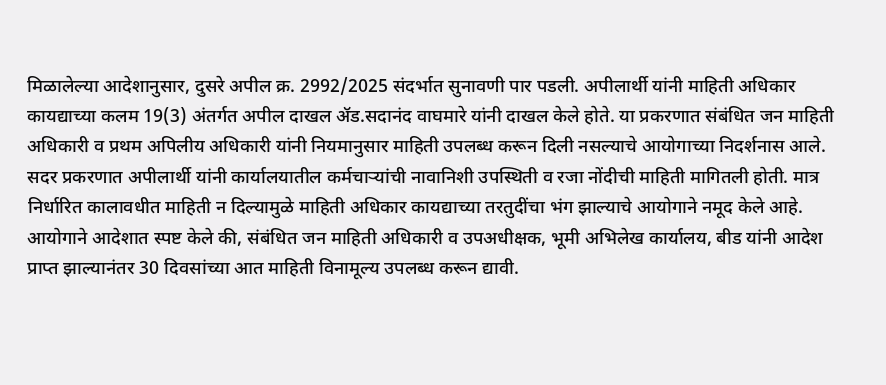मिळालेल्या आदेशानुसार, दुसरे अपील क्र. 2992/2025 संदर्भात सुनावणी पार पडली. अपीलार्थी यांनी माहिती अधिकार कायद्याच्या कलम 19(3) अंतर्गत अपील दाखल ॲड.सदानंद वाघमारे यांनी दाखल केले होते. या प्रकरणात संबंधित जन माहिती अधिकारी व प्रथम अपिलीय अधिकारी यांनी नियमानुसार माहिती उपलब्ध करून दिली नसल्याचे आयोगाच्या निदर्शनास आले.
सदर प्रकरणात अपीलार्थी यांनी कार्यालयातील कर्मचाऱ्यांची नावानिशी उपस्थिती व रजा नोंदीची माहिती मागितली होती. मात्र निर्धारित कालावधीत माहिती न दिल्यामुळे माहिती अधिकार कायद्याच्या तरतुदींचा भंग झाल्याचे आयोगाने नमूद केले आहे.
आयोगाने आदेशात स्पष्ट केले की, संबंधित जन माहिती अधिकारी व उपअधीक्षक, भूमी अभिलेख कार्यालय, बीड यांनी आदेश प्राप्त झाल्यानंतर 30 दिवसांच्या आत माहिती विनामूल्य उपलब्ध करून द्यावी.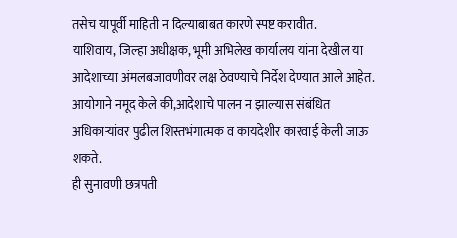तसेच यापूर्वी माहिती न दिल्याबाबत कारणे स्पष्ट करावीत.
याशिवाय, जिल्हा अधीक्षक, भूमी अभिलेख कार्यालय यांना देखील या आदेशाच्या अंमलबजावणीवर लक्ष ठेवण्याचे निर्देश देण्यात आले आहेत. आयोगाने नमूद केले की,आदेशाचे पालन न झाल्यास संबंधित अधिकाऱ्यांवर पुढील शिस्तभंगात्मक व कायदेशीर कारवाई केली जाऊ शकते.
ही सुनावणी छत्रपती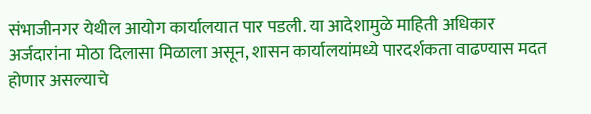संभाजीनगर येथील आयोग कार्यालयात पार पडली. या आदेशामुळे माहिती अधिकार अर्जदारांना मोठा दिलासा मिळाला असून, शासन कार्यालयांमध्ये पारदर्शकता वाढण्यास मदत होणार असल्याचे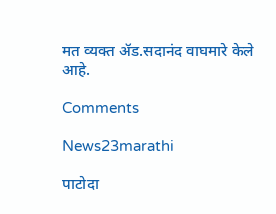मत व्यक्त ॲड.सदानंद वाघमारे केले आहे.

Comments

News23marathi

पाटोदा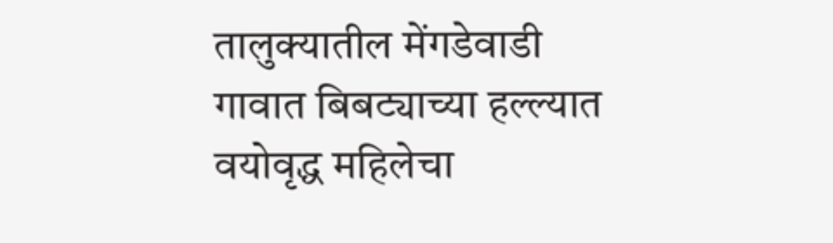तालुक्यातील मेंगडेवाडी गावात बिबट्याच्या हल्ल्यात वयोवृद्ध महिलेचा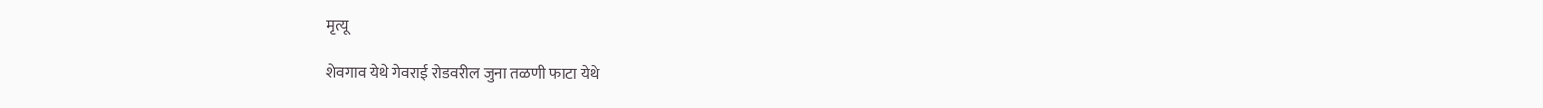मृत्यू

शेवगाव येथे गेवराई रोडवरील जुना तळणी फाटा येथे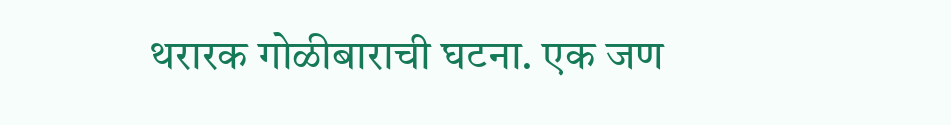थरारक गोळीबाराची घटना. एक जण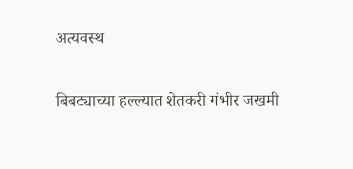अत्यवस्थ

बिबट्याच्या हल्ल्यात शेतकरी गंभीर जखमी